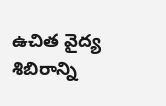ఉచిత వైద్య శిబిరాన్ని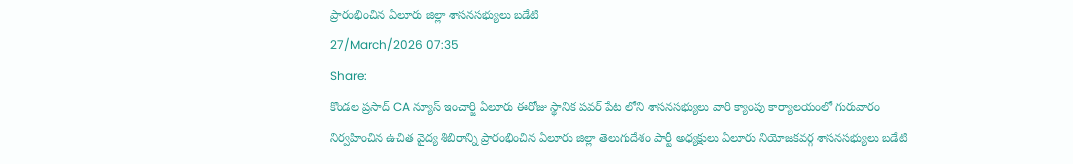ప్రారంభించిన ఏలూరు జిల్లా శాసనసభ్యులు బడేటి
27/March/2026 07:35
Share:
కొండల ప్రసాద్ CA న్యూస్ ఇంచార్జి ఏలూరు ఈరోజు స్థానిక పవర్ పేట లోని శాసనసభ్యులు వారి క్యాంపు కార్యాలయంలో గురువారం నిర్వహించిన ఉచిత వైద్య శిబిరాన్ని ప్రారంభించిన ఏలూరు జిల్లా తెలుగుదేశం పార్టీ అధ్యక్షులు ఏలూరు నియోజకవర్గ శాసనసభ్యులు బడేటి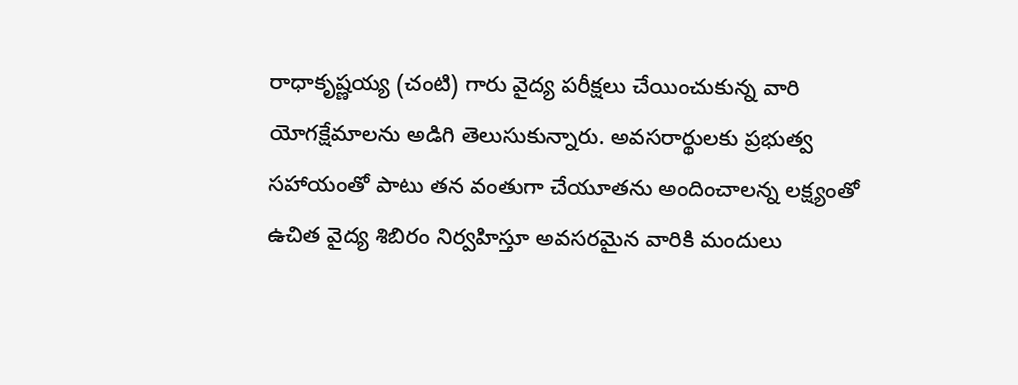రాధాకృష్ణయ్య (చంటి) గారు వైద్య పరీక్షలు చేయించుకున్న వారి యోగక్షేమాలను అడిగి తెలుసుకున్నారు. అవసరార్థులకు ప్రభుత్వ సహాయంతో పాటు తన వంతుగా చేయూతను అందించాలన్న లక్ష్యంతో ఉచిత వైద్య శిబిరం నిర్వహిస్తూ అవసరమైన వారికి మందులు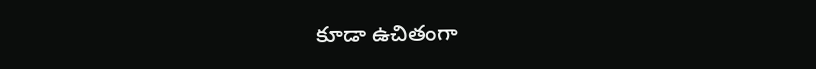కూడా ఉచితంగా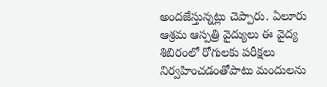అందజేస్తున్నట్లు చెప్పారు. ఏలూరు ఆశ్రమ ఆస్పత్రి వైద్యులు ఈ వైద్య శిబిరంలో రోగులకు పరీక్షలు నిర్వహించడంతోపాటు మందులను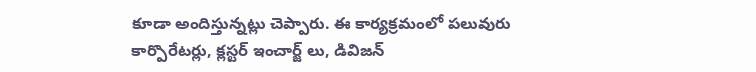కూడా అందిస్తున్నట్లు చెప్పారు. ఈ కార్యక్రమంలో పలువురు కార్పొరేటర్లు, క్లస్టర్ ఇంచార్జ్ లు, డివిజన్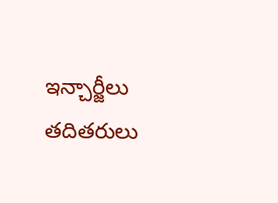ఇన్చార్జీలు తదితరులు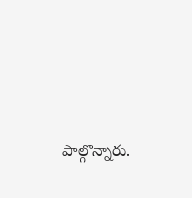పాల్గొన్నారు.